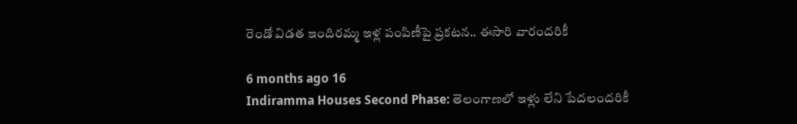రెండో విడత ఇందిరమ్మ ఇళ్ల పంపిణీపై ప్రకటన.. ఈసారి వారందరికీ

6 months ago 16
Indiramma Houses Second Phase: తెలంగాణలో ఇళ్లు లేని పేదలందరికీ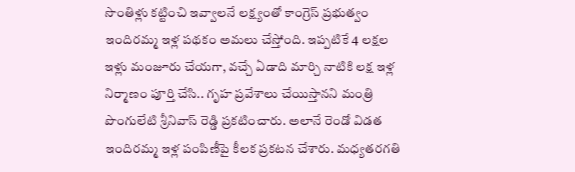సొంతిళ్లు కట్టించి ఇవ్వాలనే లక్ష్యంతో కాంగ్రెస్ ప్రభుత్వం ఇందిరమ్మ ఇళ్ల పథకం అమలు చేస్తోంది. ఇప్పటికే 4 లక్షల ఇళ్లు మంజూరు చేయగా, వచ్చే ఏడాది మార్చి నాటికి లక్ష ఇళ్ల నిర్మాణం పూర్తి చేసి.. గృహ ప్రవేశాలు చేయిస్తానని మంత్రి పొంగులేటి శ్రీనివాస్ రెడ్డి ప్రకటించారు. అలానే రెండో విడత ఇందిరమ్మ ఇళ్ల పంపిణీపై కీలక ప్రకటన చేశారు. మధ్యతరగతి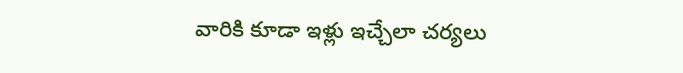వారికి కూడా ఇళ్లు ఇచ్చేలా చర్యలు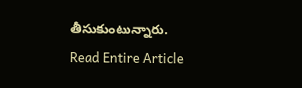తీసుకుంటున్నారు.
Read Entire Article